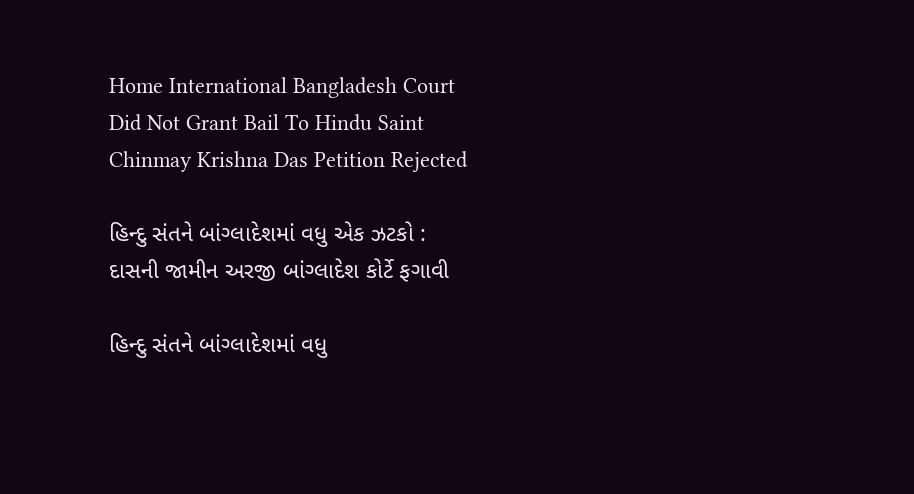Home International Bangladesh Court Did Not Grant Bail To Hindu Saint Chinmay Krishna Das Petition Rejected

હિન્દુ સંતને બાંગ્લાદેશમાં વધુ એક ઝટકો : દાસની જામીન અરજી બાંગ્લાદેશ કોર્ટે ફગાવી

હિન્દુ સંતને બાંગ્લાદેશમાં વધુ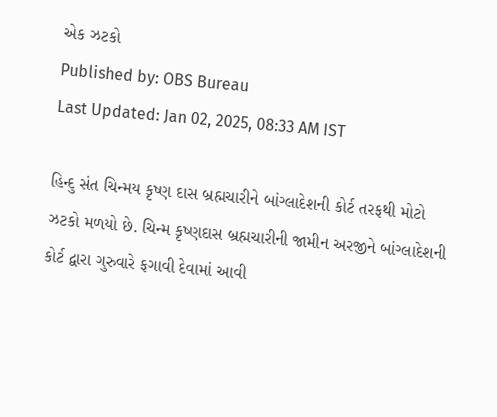એક ઝટકો
Published by: OBS Bureau
Last Updated: Jan 02, 2025, 08:33 AM IST

હિન્દુ સંત ચિન્મય કૃષ્ણ દાસ બ્રહ્મચારીને બાંગ્લાદેશની કોર્ટ તરફથી મોટો ઝટકો મળયો છે. ચિન્મ કૃષ્ણદાસ બ્રહ્મચારીની જામીન અરજીને બાંગ્લાદેશની કોર્ટ દ્વારા ગુરુવારે ફગાવી દેવામાં આવી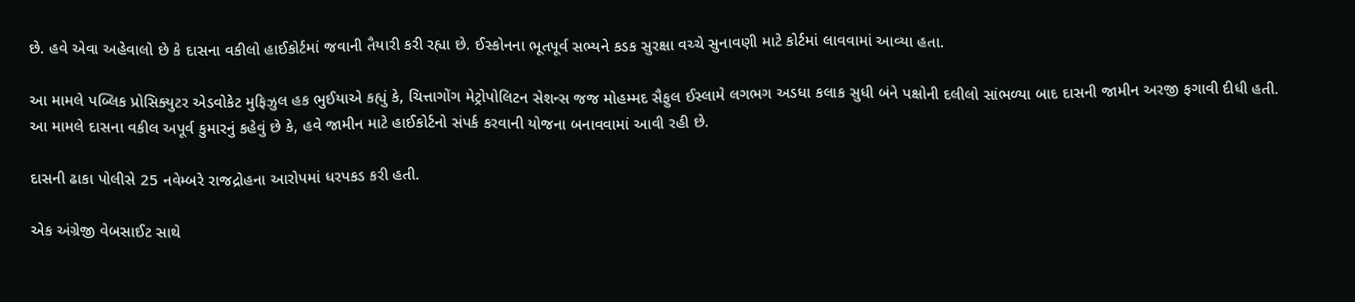છે. હવે એવા અહેવાલો છે કે દાસના વકીલો હાઈકોર્ટમાં જવાની તૈયારી કરી રહ્યા છે. ઈસ્કોનના ભૂતપૂર્વ સભ્યને કડક સુરક્ષા વચ્ચે સુનાવણી માટે કોર્ટમાં લાવવામાં આવ્યા હતા.

આ મામલે પબ્લિક પ્રોસિક્યુટર એડવોકેટ મુફિઝુલ હક ભુઈયાએ કહ્યું કે, ચિત્તાગોંગ મેટ્રોપોલિટન સેશન્સ જજ મોહમ્મદ સૈફુલ ઈસ્લામે લગભગ અડધા કલાક સુધી બંને પક્ષોની દલીલો સાંભળ્યા બાદ દાસની જામીન અરજી ફગાવી દીધી હતી. આ મામલે દાસના વકીલ અપૂર્વ કુમારનું કહેવું છે કે, હવે જામીન માટે હાઈકોર્ટનો સંપર્ક કરવાની યોજના બનાવવામાં આવી રહી છે.

દાસની ઢાકા પોલીસે 25 નવેમ્બરે રાજદ્રોહના આરોપમાં ધરપકડ કરી હતી.

એક અંગ્રેજી વેબસાઈટ સાથે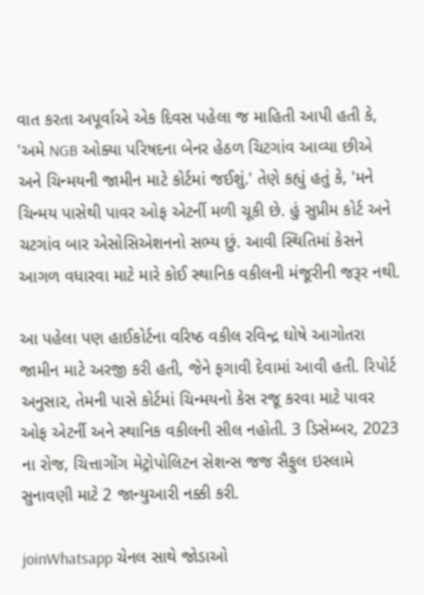વાત કરતા અપૂર્વાએ એક દિવસ પહેલા જ માહિતી આપી હતી કે, 'અમે NGB ઓક્યા પરિષદના બેનર હેઠળ ચિટગાંવ આવ્યા છીએ અને ચિન્મયની જામીન માટે કોર્ટમાં જઈશું.' તેણે કહ્યું હતું કે, 'મને ચિન્મય પાસેથી પાવર ઓફ એટર્ની મળી ચૂકી છે. હું સુપ્રીમ કોર્ટ અને ચટગાંવ બાર એસોસિએશનનો સભ્ય છું. આવી સ્થિતિમાં કેસને આગળ વધારવા માટે મારે કોઈ સ્થાનિક વકીલની મંજૂરીની જરૂર નથી.

આ પહેલા પણ હાઈકોર્ટના વરિષ્ઠ વકીલ રવિન્દ્ર ઘોષે આગોતરા જામીન માટે અરજી કરી હતી, જેને ફગાવી દેવામાં આવી હતી. રિપોર્ટ અનુસાર, તેમની પાસે કોર્ટમાં ચિન્મયનો કેસ રજૂ કરવા માટે પાવર ઓફ એટર્ની અને સ્થાનિક વકીલની સીલ નહોતી. 3 ડિસેમ્બર, 2023 ના રોજ, ચિત્તાગોંગ મેટ્રોપોલિટન સેશન્સ જજ સૈફુલ ઇસ્લામે સુનાવણી માટે 2 જાન્યુઆરી નક્કી કરી.

joinWhatsapp ચેનલ સાથે જોડાઓ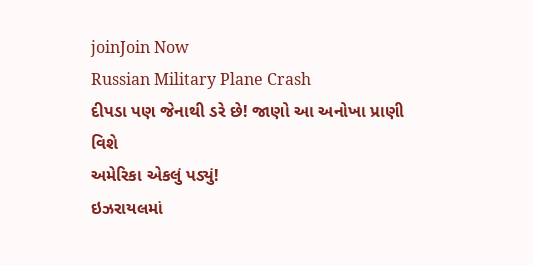joinJoin Now
Russian Military Plane Crash
દીપડા પણ જેનાથી ડરે છે! જાણો આ અનોખા પ્રાણી વિશે
અમેરિકા એકલું પડ્યું!
ઇઝરાયલમાં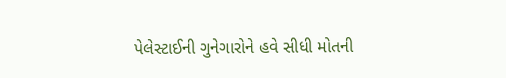પેલેસ્ટાઈની ગુનેગારોને હવે સીધી મોતની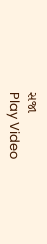સજા
Play Video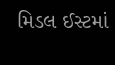મિડલ ઈસ્ટમાં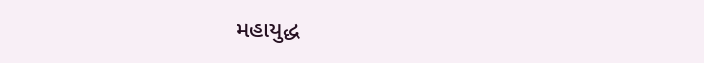મહાયુદ્ધ